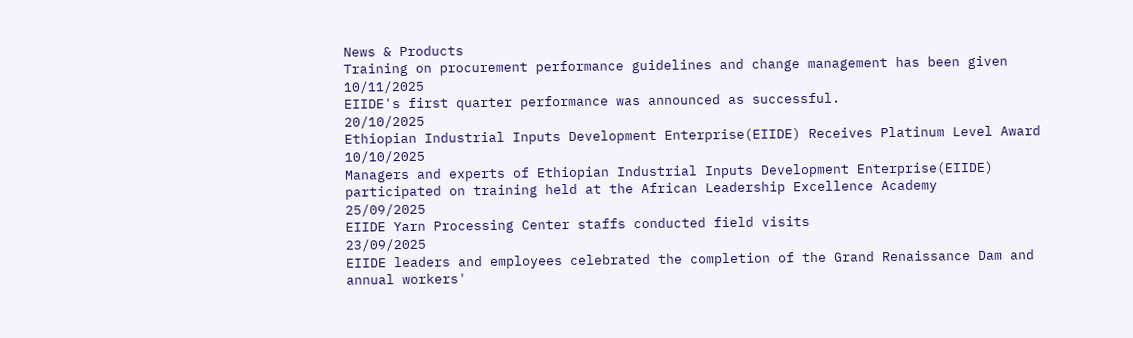News & Products
Training on procurement performance guidelines and change management has been given
10/11/2025
EIIDE's first quarter performance was announced as successful.
20/10/2025
Ethiopian Industrial Inputs Development Enterprise(EIIDE) Receives Platinum Level Award
10/10/2025
Managers and experts of Ethiopian Industrial Inputs Development Enterprise(EIIDE) participated on training held at the African Leadership Excellence Academy
25/09/2025
EIIDE Yarn Processing Center staffs conducted field visits
23/09/2025
EIIDE leaders and employees celebrated the completion of the Grand Renaissance Dam and annual workers'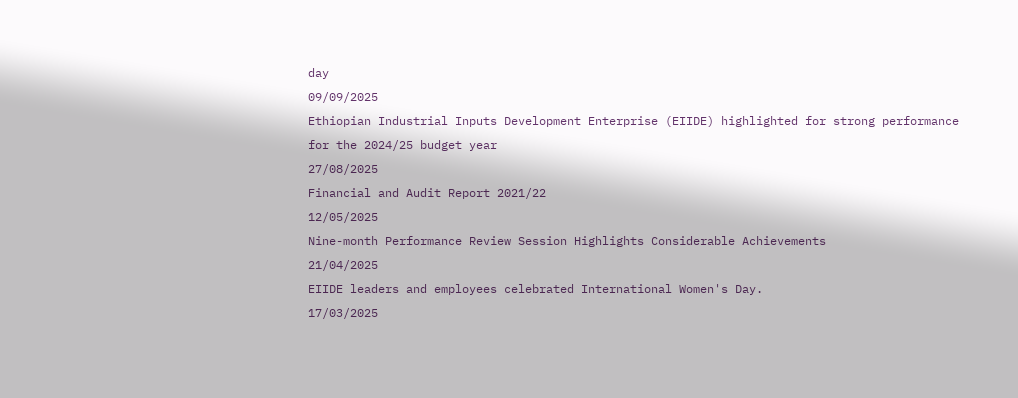day
09/09/2025
Ethiopian Industrial Inputs Development Enterprise (EIIDE) highlighted for strong performance for the 2024/25 budget year
27/08/2025
Financial and Audit Report 2021/22
12/05/2025
Nine-month Performance Review Session Highlights Considerable Achievements
21/04/2025
EIIDE leaders and employees celebrated International Women's Day.
17/03/2025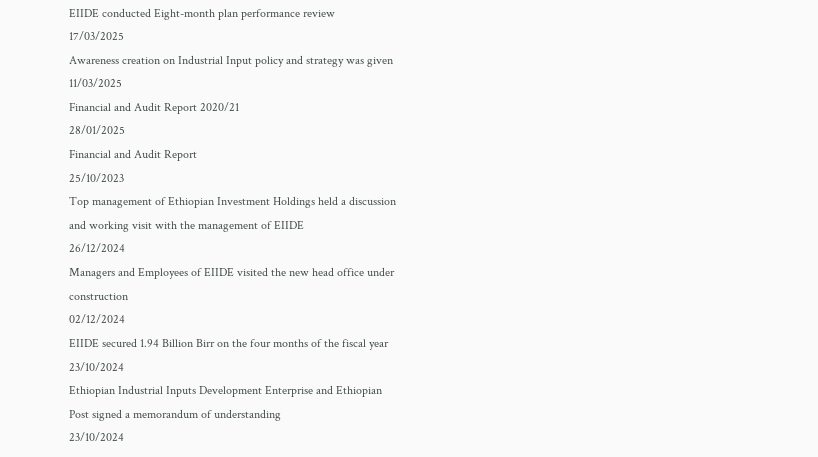EIIDE conducted Eight-month plan performance review
17/03/2025
Awareness creation on Industrial Input policy and strategy was given
11/03/2025
Financial and Audit Report 2020/21
28/01/2025
Financial and Audit Report
25/10/2023
Top management of Ethiopian Investment Holdings held a discussion and working visit with the management of EIIDE
26/12/2024
Managers and Employees of EIIDE visited the new head office under construction
02/12/2024
EIIDE secured 1.94 Billion Birr on the four months of the fiscal year
23/10/2024
Ethiopian Industrial Inputs Development Enterprise and Ethiopian Post signed a memorandum of understanding
23/10/2024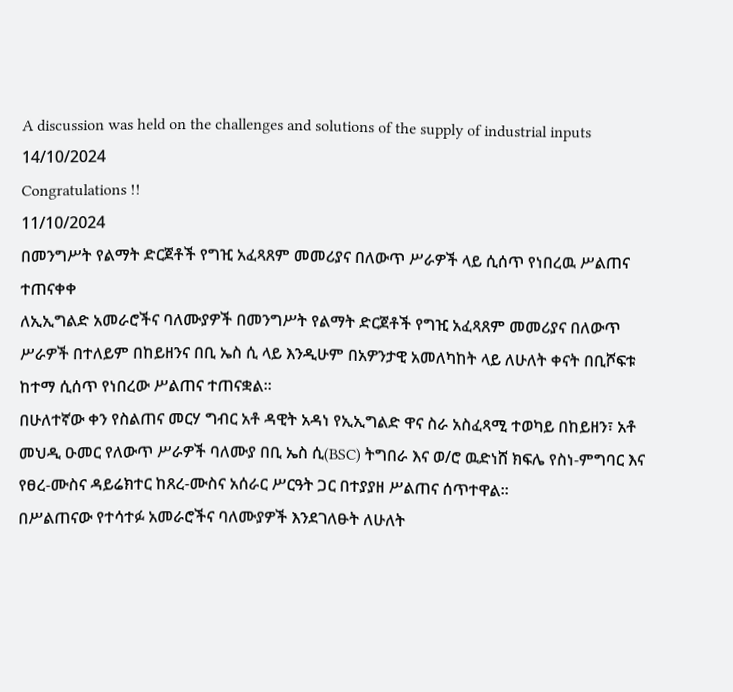A discussion was held on the challenges and solutions of the supply of industrial inputs
14/10/2024
Congratulations !!
11/10/2024
በመንግሥት የልማት ድርጀቶች የግዢ አፈጻጸም መመሪያና በለውጥ ሥራዎች ላይ ሲሰጥ የነበረዉ ሥልጠና ተጠናቀቀ
ለኢኢግልድ አመራሮችና ባለሙያዎች በመንግሥት የልማት ድርጀቶች የግዢ አፈጻጸም መመሪያና በለውጥ ሥራዎች በተለይም በከይዘንና በቢ ኤስ ሲ ላይ እንዲሁም በአዎንታዊ አመለካከት ላይ ለሁለት ቀናት በቢሾፍቱ ከተማ ሲሰጥ የነበረው ሥልጠና ተጠናቋል።
በሁለተኛው ቀን የስልጠና መርሃ ግብር አቶ ዳዊት አዳነ የኢኢግልድ ዋና ስራ አስፈጻሚ ተወካይ በከይዘን፣ አቶ መህዲ ዑመር የለውጥ ሥራዎች ባለሙያ በቢ ኤስ ሲ(BSC) ትግበራ እና ወ/ሮ ዉድነሸ ክፍሌ የስነ-ምግባር እና የፀረ-ሙስና ዳይሬክተር ከጸረ-ሙስና አሰራር ሥርዓት ጋር በተያያዘ ሥልጠና ሰጥተዋል፡፡
በሥልጠናው የተሳተፉ አመራሮችና ባለሙያዎች እንደገለፁት ለሁለት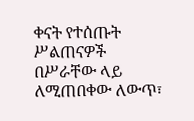ቀናት የተሰጡት ሥልጠናዎች በሥራቸው ላይ ለሚጠበቀው ለውጥ፣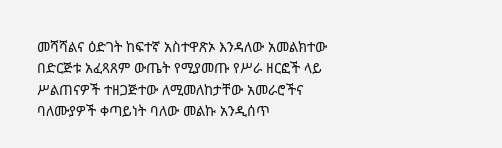መሻሻልና ዕድገት ከፍተኛ አስተዋጽኦ እንዳለው አመልክተው በድርጅቱ አፈጻጸም ውጤት የሚያመጡ የሥራ ዘርፎች ላይ ሥልጠናዎች ተዘጋጅተው ለሚመለከታቸው አመራሮችና ባለሙያዎች ቀጣይነት ባለው መልኩ አንዲሰጥ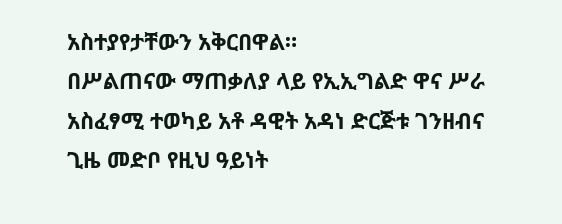አስተያየታቸውን አቅርበዋል።
በሥልጠናው ማጠቃለያ ላይ የኢኢግልድ ዋና ሥራ አስፈፃሚ ተወካይ አቶ ዳዊት አዳነ ድርጅቱ ገንዘብና ጊዜ መድቦ የዚህ ዓይነት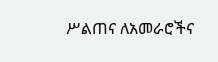ሥልጠና ለአመራሮችና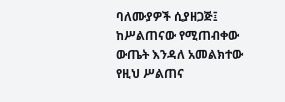ባለሙያዎች ሲያዘጋጅ፤ ከሥልጠናው የሚጠብቀው ውጤት እንዳለ አመልክተው የዚህ ሥልጠና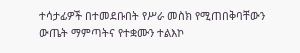ተሳታፊዎች በተመደቡበት የሥራ መስክ የሚጠበቅባቸውን ውጤት ማምጣትና የተቋሙን ተልእኮ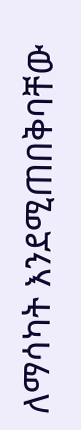ለማሳካት እንደሚጠበቅባቸው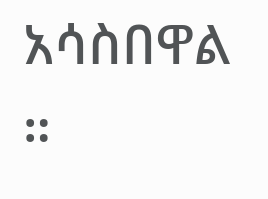አሳስበዋል ።